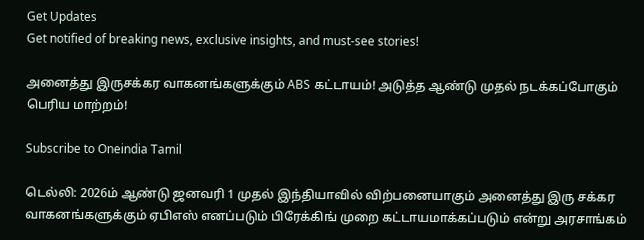Get Updates
Get notified of breaking news, exclusive insights, and must-see stories!

அனைத்து இருசக்கர வாகனங்களுக்கும் ABS கட்டாயம்! அடுத்த ஆண்டு முதல் நடக்கப்போகும் பெரிய மாற்றம்!

Subscribe to Oneindia Tamil

டெல்லி: 2026ம் ஆண்டு ஜனவரி 1 முதல் இந்தியாவில் விற்பனையாகும் அனைத்து இரு சக்கர வாகனங்களுக்கும் ஏபிஎஸ் எனப்படும் பிரேக்கிங் முறை கட்டாயமாக்கப்படும் என்று அரசாங்கம்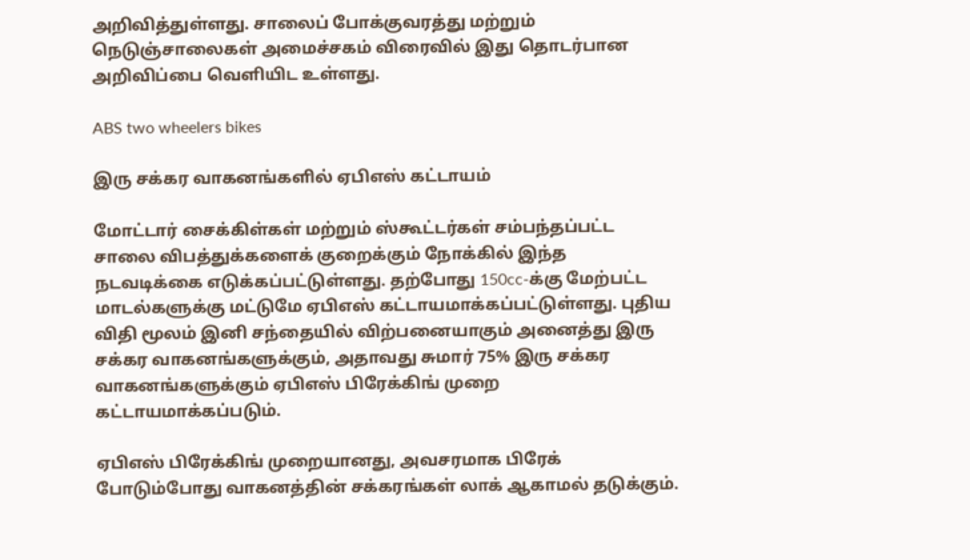அறிவித்துள்ளது. சாலைப் போக்குவரத்து மற்றும் நெடுஞ்சாலைகள் அமைச்சகம் விரைவில் இது தொடர்பான அறிவிப்பை வெளியிட உள்ளது.

ABS two wheelers bikes

இரு சக்கர வாகனங்களில் ஏபிஎஸ் கட்டாயம்

மோட்டார் சைக்கிள்கள் மற்றும் ஸ்கூட்டர்கள் சம்பந்தப்பட்ட சாலை விபத்துக்களைக் குறைக்கும் நோக்கில் இந்த நடவடிக்கை எடுக்கப்பட்டுள்ளது. தற்போது 150cc-க்கு மேற்பட்ட மாடல்களுக்கு மட்டுமே ஏபிஎஸ் கட்டாயமாக்கப்பட்டுள்ளது. புதிய விதி மூலம் இனி சந்தையில் விற்பனையாகும் அனைத்து இரு சக்கர வாகனங்களுக்கும், அதாவது சுமார் 75% இரு சக்கர வாகனங்களுக்கும் ஏபிஎஸ் பிரேக்கிங் முறை கட்டாயமாக்கப்படும்.

ஏபிஎஸ் பிரேக்கிங் முறையானது, அவசரமாக பிரேக் போடும்போது வாகனத்தின் சக்கரங்கள் லாக் ஆகாமல் தடுக்கும்.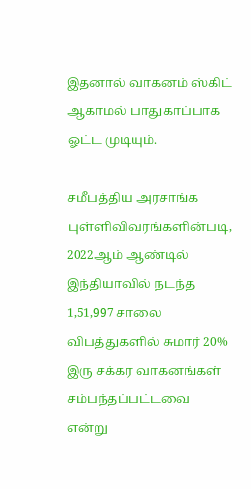இதனால் வாகனம் ஸ்கிட் ஆகாமல் பாதுகாப்பாக ஓட்ட முடியும்.

சமீபத்திய அரசாங்க புள்ளிவிவரங்களின்படி, 2022ஆம் ஆண்டில் இந்தியாவில் நடந்த 1,51,997 சாலை விபத்துகளில் சுமார் 20% இரு சக்கர வாகனங்கள் சம்பந்தப்பட்டவை என்று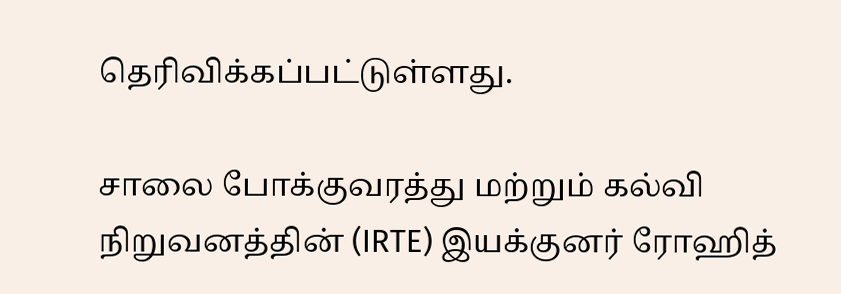தெரிவிக்கப்பட்டுள்ளது.

சாலை போக்குவரத்து மற்றும் கல்வி நிறுவனத்தின் (IRTE) இயக்குனர் ரோஹித்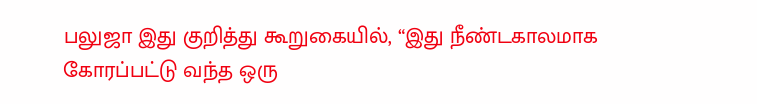பலுஜா இது குறித்து கூறுகையில், “இது நீண்டகாலமாக கோரப்பட்டு வந்த ஒரு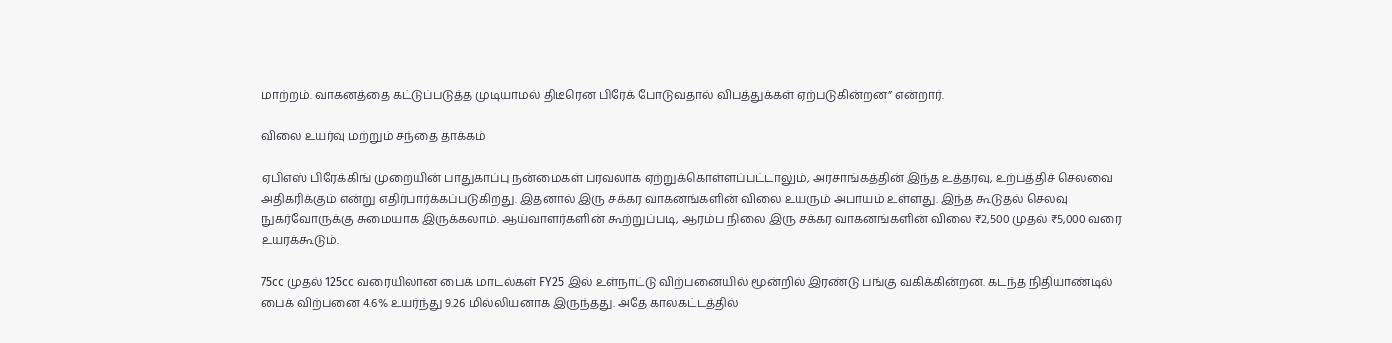மாற்றம். வாகனத்தை கட்டுப்படுத்த முடியாமல் திடீரென பிரேக் போடுவதால் விபத்துக்கள் ஏற்படுகின்றன” என்றார்.

விலை உயர்வு மற்றும் சந்தை தாக்கம்

ஏபிஎஸ் பிரேக்கிங் முறையின் பாதுகாப்பு நன்மைகள் பரவலாக ஏற்றுக்கொள்ளப்பட்டாலும், அரசாங்கத்தின் இந்த உத்தரவு, உற்பத்திச் செலவை அதிகரிக்கும் என்று எதிர்பார்க்கப்படுகிறது. இதனால் இரு சக்கர வாகனங்களின் விலை உயரும் அபாயம் உள்ளது. இந்த கூடுதல் செலவு நுகர்வோருக்கு சுமையாக இருக்கலாம். ஆய்வாளர்களின் கூற்றுப்படி, ஆரம்ப நிலை இரு சக்கர வாகனங்களின் விலை ₹2,500 முதல் ₹5,000 வரை உயரக்கூடும்.

75cc முதல் 125cc வரையிலான பைக் மாடல்கள் FY25 இல் உள்நாட்டு விற்பனையில் மூன்றில் இரண்டு பங்கு வகிக்கின்றன. கடந்த நிதியாண்டில் பைக் விற்பனை 4.6% உயர்ந்து 9.26 மில்லியனாக இருந்தது. அதே காலகட்டத்தில்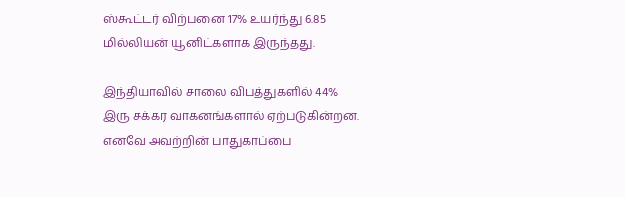ஸ்கூட்டர் விற்பனை 17% உயர்ந்து 6.85 மில்லியன் யூனிட்களாக இருந்தது.

இந்தியாவில் சாலை விபத்துகளில் 44% இரு சக்கர வாகனங்களால் ஏற்படுகின்றன. எனவே அவற்றின் பாதுகாப்பை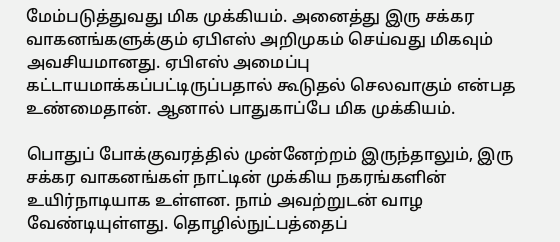மேம்படுத்துவது மிக முக்கியம். அனைத்து இரு சக்கர வாகனங்களுக்கும் ஏபிஎஸ் அறிமுகம் செய்வது மிகவும் அவசியமானது. ஏபிஎஸ் அமைப்பு கட்டாயமாக்கப்பட்டிருப்பதால் கூடுதல் செலவாகும் என்பத உண்மைதான். ஆனால் பாதுகாப்பே மிக முக்கியம்.

பொதுப் போக்குவரத்தில் முன்னேற்றம் இருந்தாலும், இரு சக்கர வாகனங்கள் நாட்டின் முக்கிய நகரங்களின் உயிர்நாடியாக உள்ளன. நாம் அவற்றுடன் வாழ வேண்டியுள்ளது. தொழில்நுட்பத்தைப்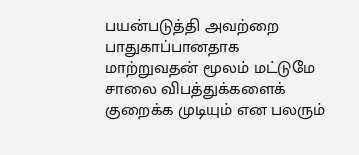பயன்படுத்தி அவற்றை பாதுகாப்பானதாக மாற்றுவதன் மூலம் மட்டுமே சாலை விபத்துக்களைக் குறைக்க முடியும் என பலரும்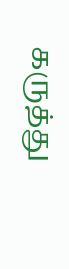கருத்து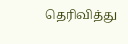தெரிவித்து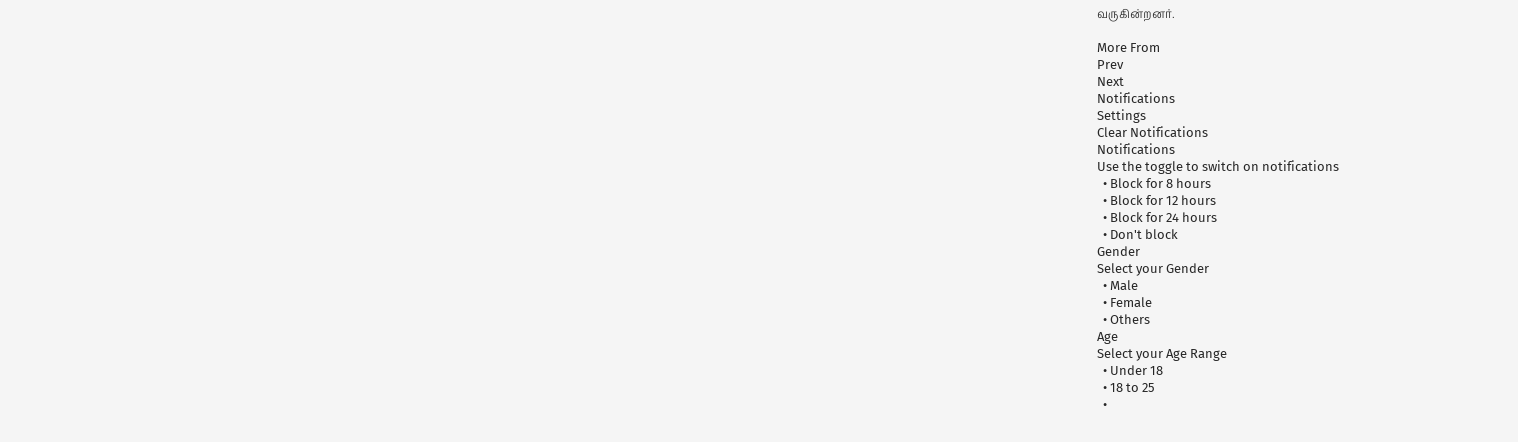வருகின்றனர்.

More From
Prev
Next
Notifications
Settings
Clear Notifications
Notifications
Use the toggle to switch on notifications
  • Block for 8 hours
  • Block for 12 hours
  • Block for 24 hours
  • Don't block
Gender
Select your Gender
  • Male
  • Female
  • Others
Age
Select your Age Range
  • Under 18
  • 18 to 25
  •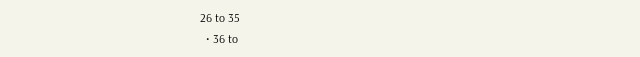26 to 35
  • 36 to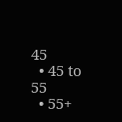45
  • 45 to 55
  • 55+